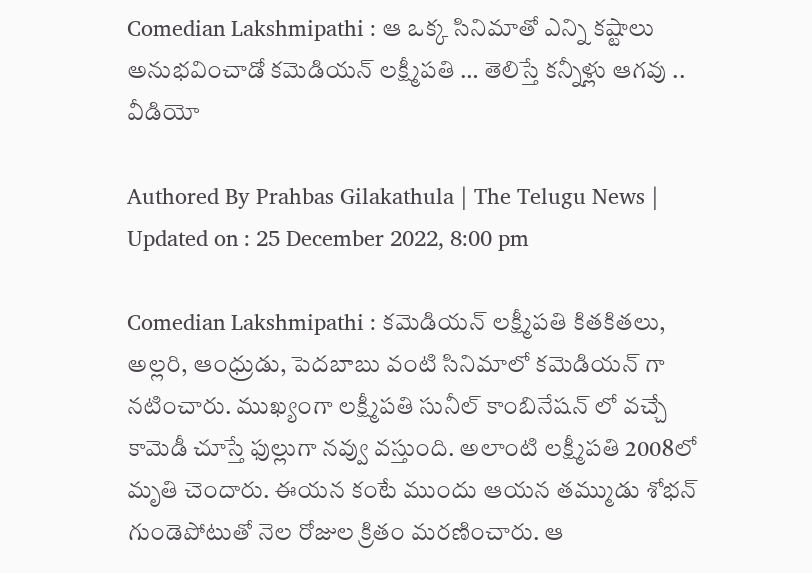Comedian Lakshmipathi : ఆ ఒక్క సినిమాతో ఎన్ని కష్టాలు అనుభవించాడో కమెడియన్ లక్ష్మీపతి … తెలిస్తే కన్నీళ్లు ఆగవు .. వీడియో

Authored By Prahbas Gilakathula | The Telugu News | Updated on : 25 December 2022, 8:00 pm

Comedian Lakshmipathi : కమెడియన్ లక్ష్మీపతి కితకితలు, అల్లరి, ఆంధ్రుడు, పెదబాబు వంటి సినిమాలో కమెడియన్ గా నటించారు. ముఖ్యంగా లక్ష్మీపతి సునీల్ కాంబినేషన్ లో వచ్చే కామెడీ చూస్తే ఫుల్లుగా నవ్వు వస్తుంది. అలాంటి లక్ష్మీపతి 2008లో మృతి చెందారు. ఈయన కంటే ముందు ఆయన తమ్ముడు శోభన్ గుండెపోటుతో నెల రోజుల క్రితం మరణించారు. ఆ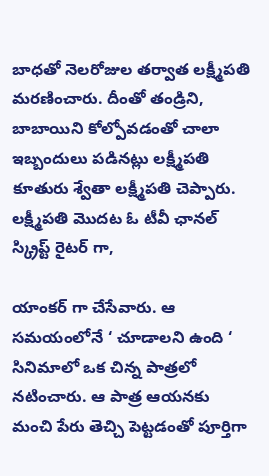బాధతో నెలరోజుల తర్వాత లక్ష్మీపతి మరణించారు. దీంతో తండ్రిని, బాబాయిని కోల్పోవడంతో చాలా ఇబ్బందులు పడినట్లు లక్ష్మీపతి కూతురు శ్వేతా లక్ష్మీపతి చెప్పారు. లక్ష్మీపతి మొదట ఓ టీవీ ఛానల్ స్క్రిప్ట్ రైటర్ గా,

యాంకర్ గా చేసేవారు. ఆ సమయంలోనే ‘ చూడాలని ఉంది ‘ సినిమాలో ఒక చిన్న పాత్రలో నటించారు. ఆ పాత్ర ఆయనకు మంచి పేరు తెచ్చి పెట్టడంతో పూర్తిగా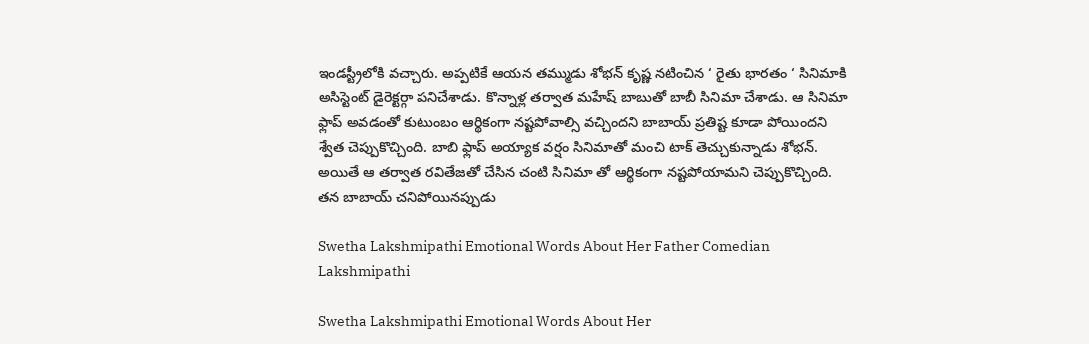ఇండస్ట్రీలోకి వచ్చారు. అప్పటికే ఆయన తమ్ముడు శోభన్ కృష్ణ నటించిన ‘ రైతు భారతం ‘ సినిమాకి అసిస్టెంట్ డైరెక్టర్గా పనిచేశాడు. కొన్నాళ్ల తర్వాత మహేష్ బాబుతో బాబీ సినిమా చేశాడు. ఆ సినిమా ఫ్లాప్ అవడంతో కుటుంబం ఆర్థికంగా నష్టపోవాల్సి వచ్చిందని బాబాయ్ ప్రతిష్ట కూడా పోయిందని శ్వేత చెప్పుకొచ్చింది. బాబి ఫ్లాప్ అయ్యాక వర్షం సినిమాతో మంచి టాక్ తెచ్చుకున్నాడు శోభన్. అయితే ఆ తర్వాత రవితేజతో చేసిన చంటి సినిమా తో ఆర్థికంగా నష్టపోయామని చెప్పుకొచ్చింది. తన బాబాయ్ చనిపోయినప్పుడు

Swetha Lakshmipathi Emotional Words About Her Father Comedian Lakshmipathi

Swetha Lakshmipathi Emotional Words About Her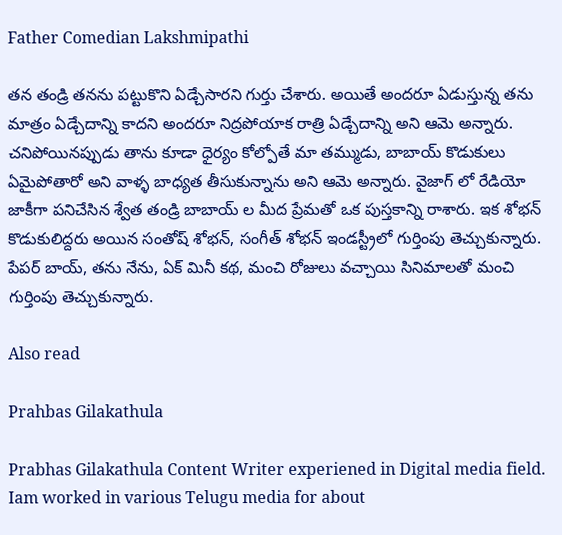Father Comedian Lakshmipathi

తన తండ్రి తనను పట్టుకొని ఏడ్చేసారని గుర్తు చేశారు. అయితే అందరూ ఏడుస్తున్న తను మాత్రం ఏడ్చేదాన్ని కాదని అందరూ నిద్రపోయాక రాత్రి ఏడ్చేదాన్ని అని ఆమె అన్నారు. చనిపోయినప్పుడు తాను కూడా ధైర్యం కోల్పోతే మా తమ్ముడు, బాబాయ్ కొడుకులు ఏమైపోతారో అని వాళ్ళ బాధ్యత తీసుకున్నాను అని ఆమె అన్నారు. వైజాగ్ లో రేడియో జాకీగా పనిచేసిన శ్వేత తండ్రి బాబాయ్ ల మీద ప్రేమతో ఒక పుస్తకాన్ని రాశారు. ఇక శోభన్ కొడుకులిద్దరు అయిన సంతోష్ శోభన్, సంగీత్ శోభన్ ఇండస్ట్రీలో గుర్తింపు తెచ్చుకున్నారు. పేపర్ బాయ్, తను నేను, ఏక్ మినీ కథ, మంచి రోజులు వచ్చాయి సినిమాలతో మంచి గుర్తింపు తెచ్చుకున్నారు.

Also read

Prahbas Gilakathula

Prabhas Gilakathula Content Writer experiened in Digital media field. Iam worked in various Telugu media for about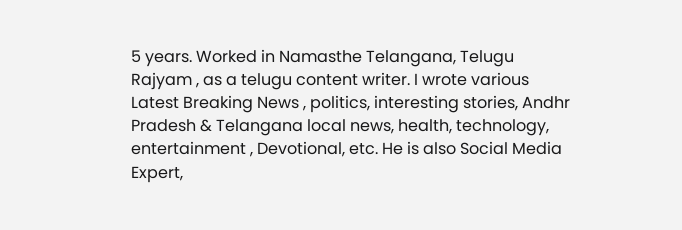5 years. Worked in Namasthe Telangana, Telugu Rajyam , as a telugu content writer. I wrote various Latest Breaking News , politics, interesting stories, Andhr Pradesh & Telangana local news, health, technology, entertainment , Devotional, etc. He is also Social Media Expert,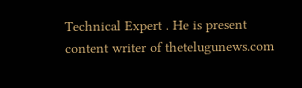Technical Expert . He is present content writer of thetelugunews.com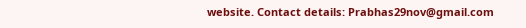website. Contact details: Prabhas29nov@gmail.com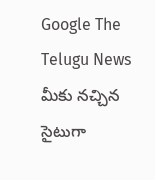Google The Telugu News మీకు నచ్చిన సైటుగా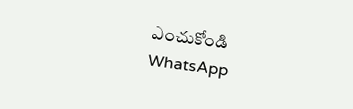ఎంచుకోండి
WhatsApp